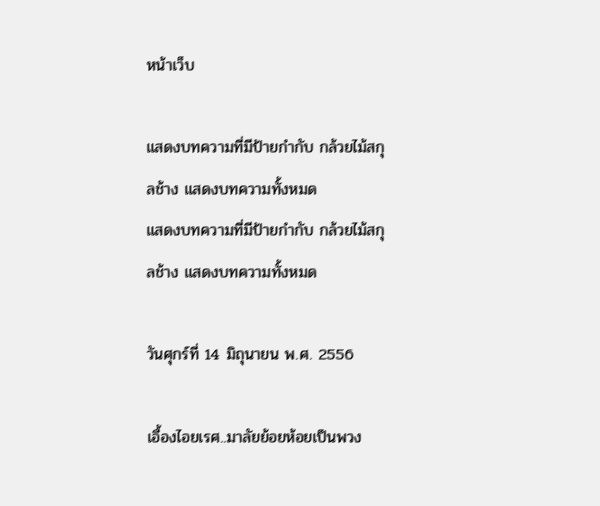หน้าเว็บ

แสดงบทความที่มีป้ายกำกับ กล้วยไม้สกุลช้าง แสดงบทความทั้งหมด
แสดงบทความที่มีป้ายกำกับ กล้วยไม้สกุลช้าง แสดงบทความทั้งหมด

วันศุกร์ที่ 14 มิถุนายน พ.ศ. 2556

เอื้องไอยเรศ..มาลัยย้อยห้อยเป็นพวง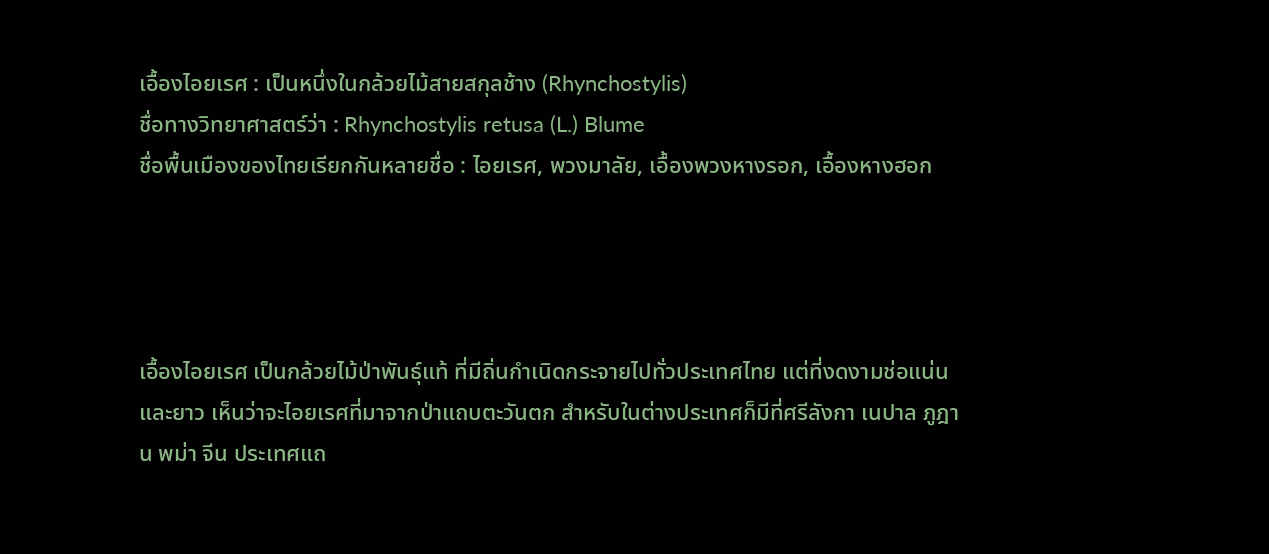เอื้องไอยเรศ : เป็นหนึ่งในกล้วยไม้สายสกุลช้าง (Rhynchostylis)
ชื่อทางวิทยาศาสตร์ว่า : Rhynchostylis retusa (L.) Blume
ชื่อพื้นเมืองของไทยเรียกกันหลายชื่อ : ไอยเรศ, พวงมาลัย, เอื้องพวงหางรอก, เอื้องหางฮอก




เอื้องไอยเรศ เป็นกล้วยไม้ป่าพันธุ์แท้ ที่มีถิ่นกำเนิดกระจายไปทั่วประเทศไทย แต่ที่งดงามช่อแน่นและยาว เห็นว่าจะไอยเรศที่มาจากป่าแถบตะวันตก สำหรับในต่างประเทศก็มีที่ศรีลังกา เนปาล ภูฎาน พม่า จีน ประเทศแถ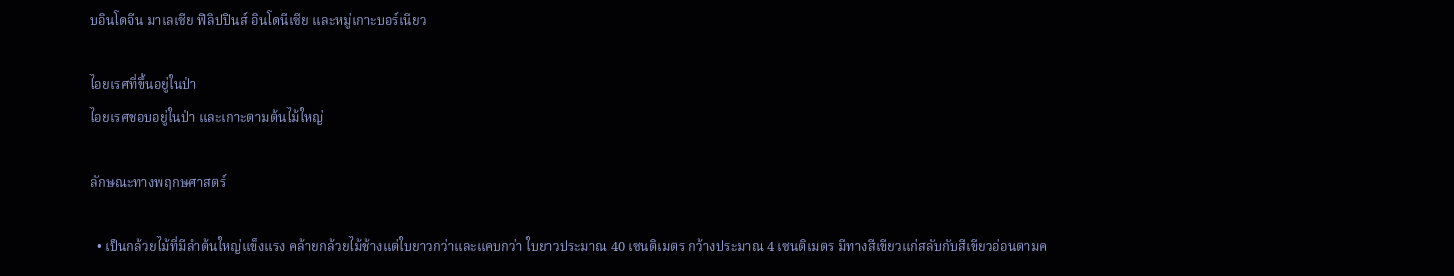บอินโดจีน มาเลเซีย ฟิลิปปินส์ อินโดนีเซีย และหมู่เกาะบอร์เนียว

ไอยเรศที่ขึ้นอยู่ในป่า
ไอยเรศชอบอยู่ในป่า และเกาะตามต้นไม้ใหญ่

ลักษณะทางพฤกษศาสตร์

  • เป็นกล้วยไม้ที่มีลำต้นใหญ่แข็งแรง คล้ายกล้วยไม้ช้างแต่ใบยาวกว่าและแคบกว่า ใบยาวประมาณ 40 เซนติเมตร กว้างประมาณ 4 เซนติเมตร มีทางสีเขียวแก่สลับกับสีเขียวอ่อนตามค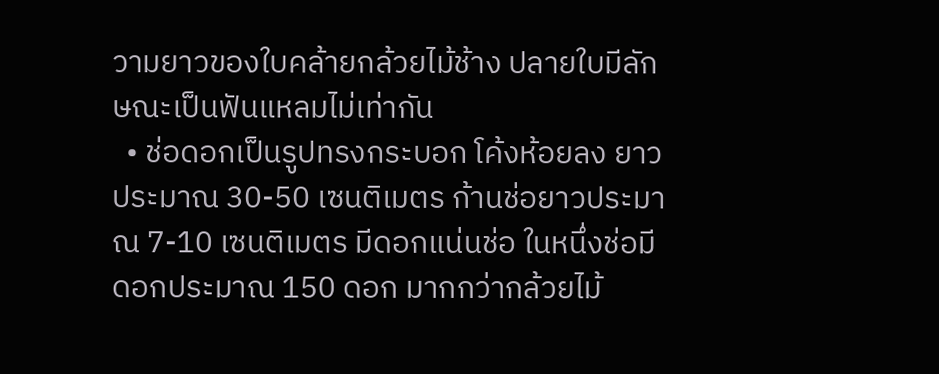วามยาวของใบคล้ายกล้วยไม้ช้าง ปลายใบมีลักษณะเป็นฟันแหลมไม่เท่ากัน
  • ช่อดอกเป็นรูปทรงกระบอก โค้งห้อยลง ยาวประมาณ 30-50 เซนติเมตร ก้านช่อยาวประมาณ 7-10 เซนติเมตร มีดอกแน่นช่อ ในหนึ่งช่อมีดอกประมาณ 150 ดอก มากกว่ากล้วยไม้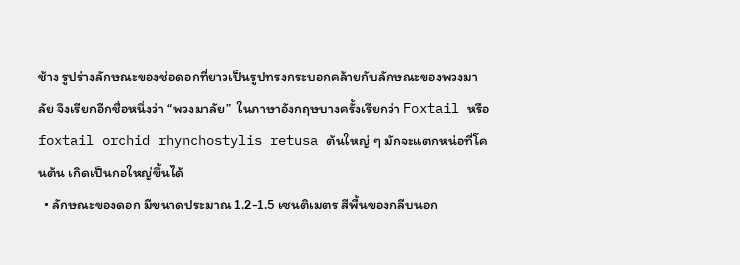ช้าง รูปร่างลักษณะของช่อดอกที่ยาวเป็นรูปทรงกระบอกคล้ายกับลักษณะของพวงมาลัย จึงเรียกอีกชื่อหนึ่งว่า “พวงมาลัย”  ในภาษาอังกฤษบางครั้งเรียกว่า Foxtail หรือ foxtail orchid rhynchostylis retusa ต้นใหญ่ ๆ มักจะแตกหน่อที่โคนต้น เกิดเป็นกอใหญ่ขึ้นได้
  • ลักษณะของดอก มีขนาดประมาณ 1.2-1.5 เซนติเมตร สีพื้นของกลีบนอก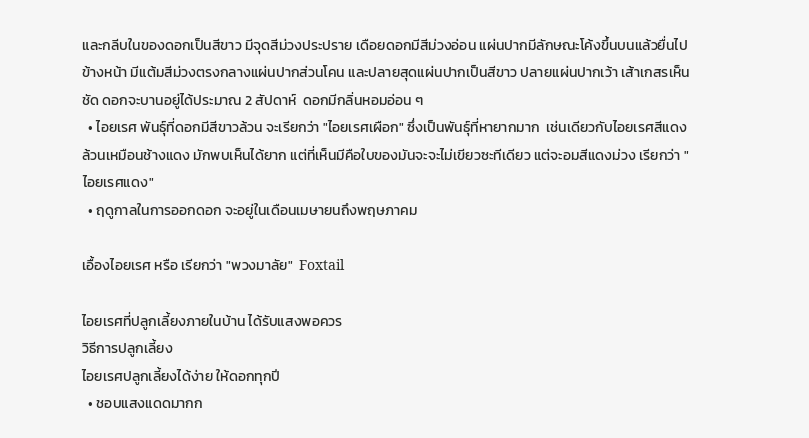และกลีบในของดอกเป็นสีขาว มีจุดสีม่วงประปราย เดือยดอกมีสีม่วงอ่อน แผ่นปากมีลักษณะโค้งขึ้นบนแล้วยื่นไปข้างหน้า มีแต้มสีม่วงตรงกลางแผ่นปากส่วนโคน และปลายสุดแผ่นปากเป็นสีขาว ปลายแผ่นปากเว้า เส้าเกสรเห็นชัด ดอกจะบานอยู่ได้ประมาณ 2 สัปดาห์  ดอกมีกลิ่นหอมอ่อน ๆ
  • ไอยเรศ พันธุ์ที่ดอกมีสีขาวล้วน จะเรียกว่า "ไอยเรศเผือก" ซึ่งเป็นพันธุ์ที่หายากมาก  เช่นเดียวกับไอยเรศสีแดงล้วนเหมือนช้างแดง มักพบเห็นได้ยาก แต่ที่เห็นมีคือใบของมันจะจะไม่เขียวซะทีเดียว แต่จะอมสีแดงม่วง เรียกว่า "ไอยเรศแดง"
  • ฤดูกาลในการออกดอก จะอยู่ในเดือนเมษายนถึงพฤษภาคม

เอื้องไอยเรศ หรือ เรียกว่า "พวงมาลัย"  Foxtail

ไอยเรศที่ปลูกเลี้ยงภายในบ้าน ได้รับแสงพอควร
วิธีการปลูกเลี้ยง
ไอยเรศปลูกเลี้ยงได้ง่าย ให้ดอกทุกปี
  • ชอบแสงแดดมากก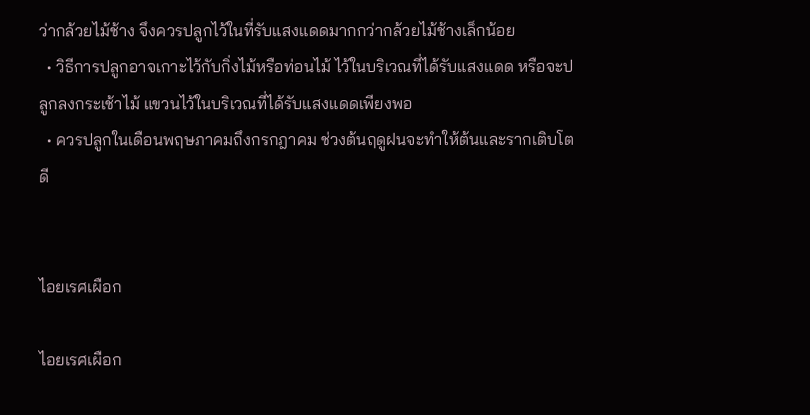ว่ากล้วยไม้ช้าง จึงควรปลูกไว้ในที่รับแสงแดดมากกว่ากล้วยไม้ช้างเล็กน้อย
  • วิธีการปลูกอาจเกาะไว้กับกิ่งไม้หรือท่อนไม้ ไว้ในบริเวณที่ได้รับแสงแดด หรือจะปลูกลงกระเช้าไม้ แขวนไว้ในบริเวณที่ได้รับแสงแดดเพียงพอ
  • ควรปลูกในเดือนพฤษภาคมถึงกรกฎาคม ช่วงต้นฤดูฝนจะทำให้ต้นและรากเติบโตดี


ไอยเรศเผือก

ไอยเรศเผือก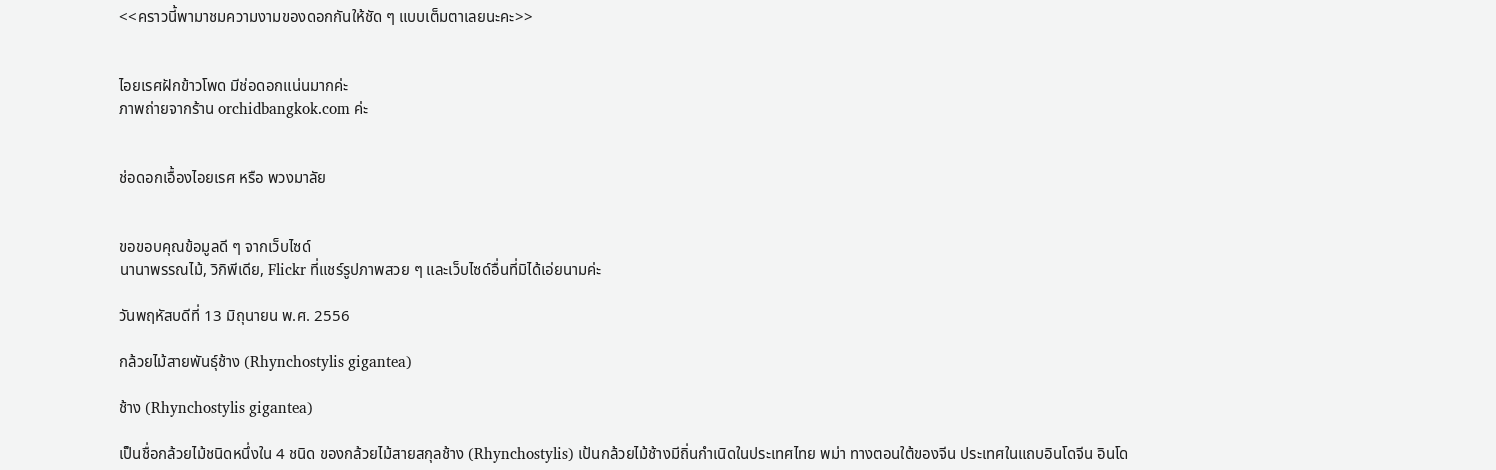<<คราวนี้พามาชมความงามของดอกกันให้ชัด ๆ แบบเต็มตาเลยนะคะ>>


ไอยเรศฝักข้าวโพด มีช่อดอกแน่นมากค่ะ
ภาพถ่ายจากร้าน orchidbangkok.com ค่ะ


ช่อดอกเอื้องไอยเรศ หรือ พวงมาลัย


ขอขอบคุณข้อมูลดี ๆ จากเว็บไซด์
นานาพรรณไม้, วิกิพีเดีย, Flickr ที่แชร์รูปภาพสวย ๆ และเว็บไซด์อื่นที่มิได้เอ่ยนามค่ะ

วันพฤหัสบดีที่ 13 มิถุนายน พ.ศ. 2556

กล้วยไม้สายพันธุ์ช้าง (Rhynchostylis gigantea)

ช้าง (Rhynchostylis gigantea)

เป็นชื่อกล้วยไม้ชนิดหนึ่งใน 4 ชนิด ของกล้วยไม้สายสกุลช้าง (Rhynchostylis) เป้นกล้วยไม้ช้างมีถิ่นกำเนิดในประเทศไทย พม่า ทางตอนใต้ของจีน ประเทศในแถบอินโดจีน อินโด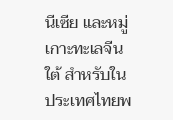นีเซีย และหมู่เกาะทะเลจีนใต้ สำหรับในประเทศไทยพ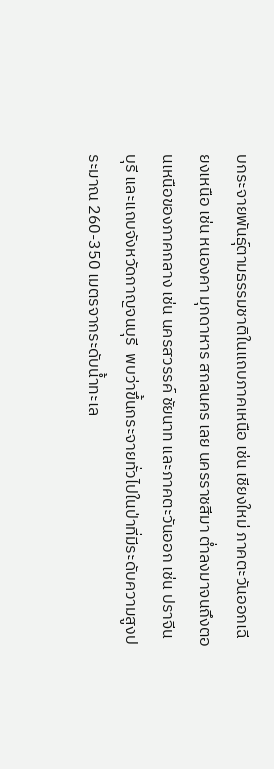บกระจายพันธุ์ตามธรรมชาติในแถบภาคเหนือ เช่น เชียงใหม่ ภาคตะวันออกเฉียงเหนือ เช่น หนองคา มุกดาหาร สกลนคร เลย นครราชสีมา ต่ำลงมาจนถึงตอนเหนือของภาคกลาง เช่น นครสวรรค์ ชัยนาท และภาคตะวันออก เช่น ปราจีนบุรี และแถบจังหวัดกาญจนบุรี  พบว่าขึ้นกระจายทั่วไปในป่าที่มีระดับความสูงประมาณ 260-350 เมตรจากระดับน้ำทะเล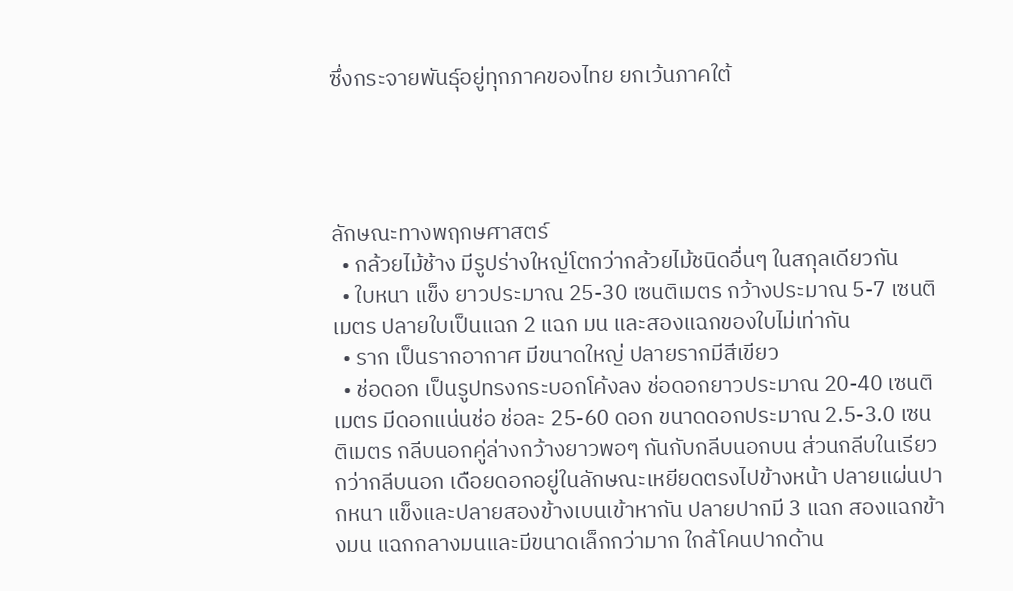ซึ่งกระจายพันธุ์อยู่ทุกภาคของไทย ยกเว้นภาคใต้




ลักษณะทางพฤกษศาสตร์
  • กล้วยไม้ช้าง มีรูปร่างใหญ่โตกว่ากล้วยไม้ชนิดอื่นๆ ในสกุลเดียวกัน
  • ใบหนา แข็ง ยาวประมาณ 25-30 เซนติเมตร กว้างประมาณ 5-7 เซนติเมตร ปลายใบเป็นแฉก 2 แฉก มน และสองแฉกของใบไม่เท่ากัน
  • ราก เป็นรากอากาศ มีขนาดใหญ่ ปลายรากมีสีเขียว
  • ช่อดอก เป็นรูปทรงกระบอกโค้งลง ช่อดอกยาวประมาณ 20-40 เซนติเมตร มีดอกแน่นช่อ ช่อละ 25-60 ดอก ขนาดดอกประมาณ 2.5-3.0 เซนติเมตร กลีบนอกคู่ล่างกว้างยาวพอๆ กันกับกลีบนอกบน ส่วนกลีบในเรียวกว่ากลีบนอก เดือยดอกอยู่ในลักษณะเหยียดตรงไปข้างหน้า ปลายแผ่นปากหนา แข็งและปลายสองข้างเบนเข้าหากัน ปลายปากมี 3 แฉก สองแฉกข้างมน แฉกกลางมนและมีขนาดเล็กกว่ามาก ใกล้โคนปากด้าน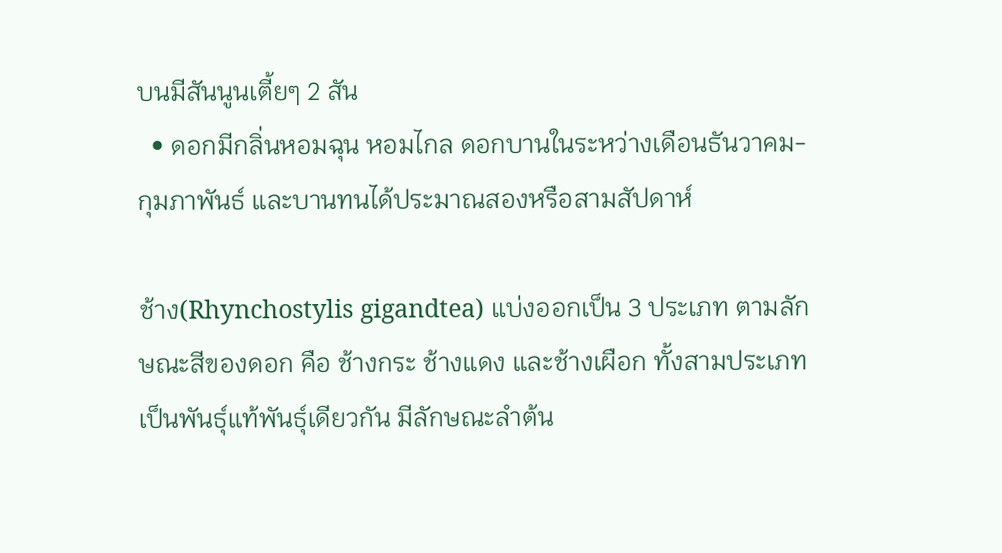บนมีสันนูนเตี้ยๆ 2 สัน
  • ดอกมีกลิ่นหอมฉุน หอมไกล ดอกบานในระหว่างเดือนธันวาคม-กุมภาพันธ์ และบานทนได้ประมาณสองหรือสามสัปดาห์

ช้าง(Rhynchostylis gigandtea) แบ่งออกเป็น 3 ประเภท ตามลักษณะสีของดอก คือ ช้างกระ ช้างแดง และช้างเผือก ทั้งสามประเภทเป็นพันธุ์แท้พันธุ์เดียวกัน มีลักษณะลำต้น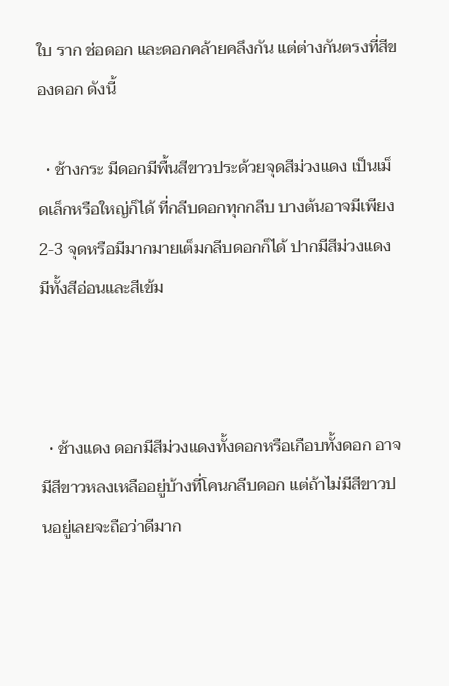ใบ ราก ช่อดอก และดอกคล้ายคลึงกัน แต่ต่างกันตรงที่สีของดอก ดังนี้

  • ช้างกระ มีดอกมีพื้นสีขาวประด้วยจุดสีม่วงแดง เป็นเม็ดเล็กหรือใหญ่ก็ได้ ที่กลีบดอกทุกกลีบ บางต้นอาจมีเพียง 2-3 จุดหรือมีมากมายเต็มกลีบดอกก็ได้ ปากมีสีม่วงแดง มีทั้งสีอ่อนและสีเข้ม



  • ช้างแดง ดอกมีสีม่วงแดงทั้งดอกหรือเกือบทั้งดอก อาจมีสีขาวหลงเหลืออยู่บ้างที่โคนกลีบดอก แต่ถ้าไม่มีสีขาวปนอยู่เลยจะถือว่าดีมาก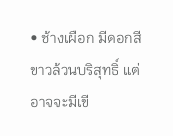• ช้างเผือก มีดอกสีขาวล้วนบริสุทธิ์ แต่อาจจะมีเขี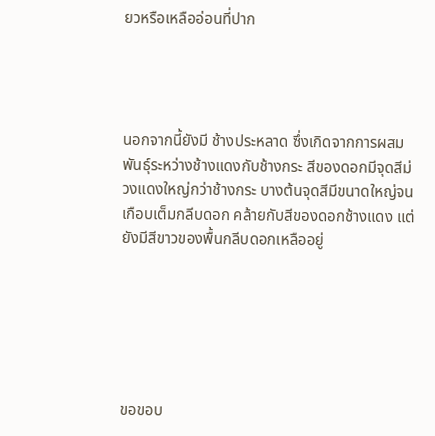ยวหรือเหลืออ่อนที่ปาก




นอกจากนี้ยังมี ช้างประหลาด ซึ่งเกิดจากการผสมพันธุ์ระหว่างช้างแดงกับช้างกระ สีของดอกมีจุดสีม่วงแดงใหญ่กว่าช้างกระ บางต้นจุดสีมีขนาดใหญ่จนเกือบเต็มกลีบดอก คล้ายกับสีของดอกช้างแดง แต่ยังมีสีขาวของพื้นกลีบดอกเหลืออยู่






ขอขอบ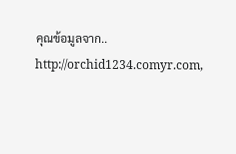คุณข้อมูลจาก..
http://orchid1234.comyr.com,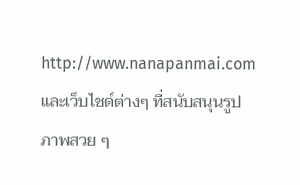http://www.nanapanmai.com
และเว็บไชด์ต่างๆ ที่สนับสนุนรูปภาพสวย ๆ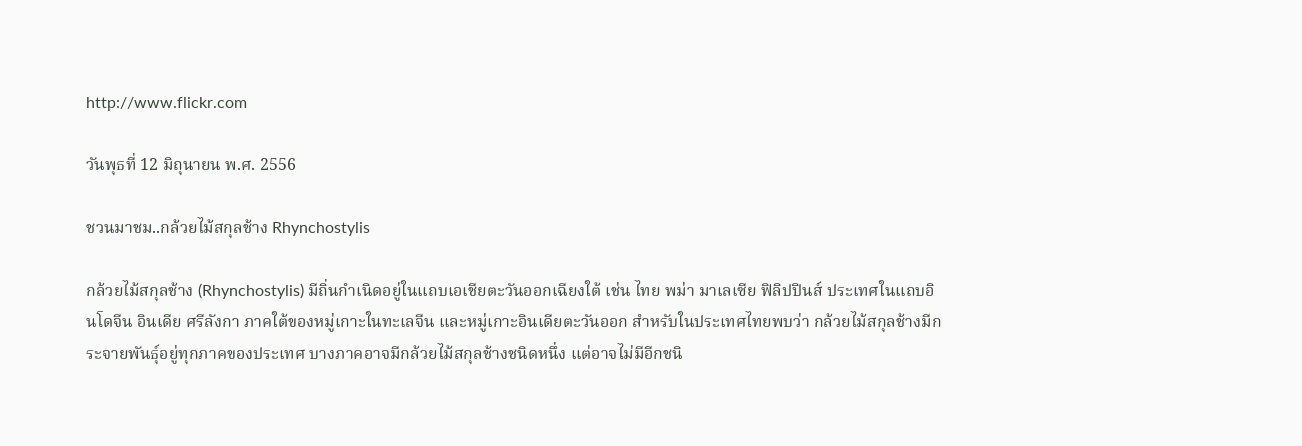http://www.flickr.com

วันพุธที่ 12 มิถุนายน พ.ศ. 2556

ชวนมาชม..กล้วยไม้สกุลช้าง Rhynchostylis

กล้วยไม้สกุลช้าง (Rhynchostylis) มีถิ่นกำเนิดอยู่ในแถบเอเชียตะวันออกเฉียงใต้ เช่น ไทย พม่า มาเลเซีย ฟิลิปปินส์ ประเทศในแถบอินโดจีน อินเดีย ศรีลังกา ภาคใต้ของหมู่เกาะในทะเลจีน และหมู่เกาะอินเดียตะวันออก สำหรับในประเทศไทยพบว่า กล้วยไม้สกุลช้างมีกระจายพันธุ์อยู่ทุกภาคของประเทศ บางภาคอาจมีกล้วยไม้สกุลช้างชนิดหนึ่ง แต่อาจไม่มีอีกชนิ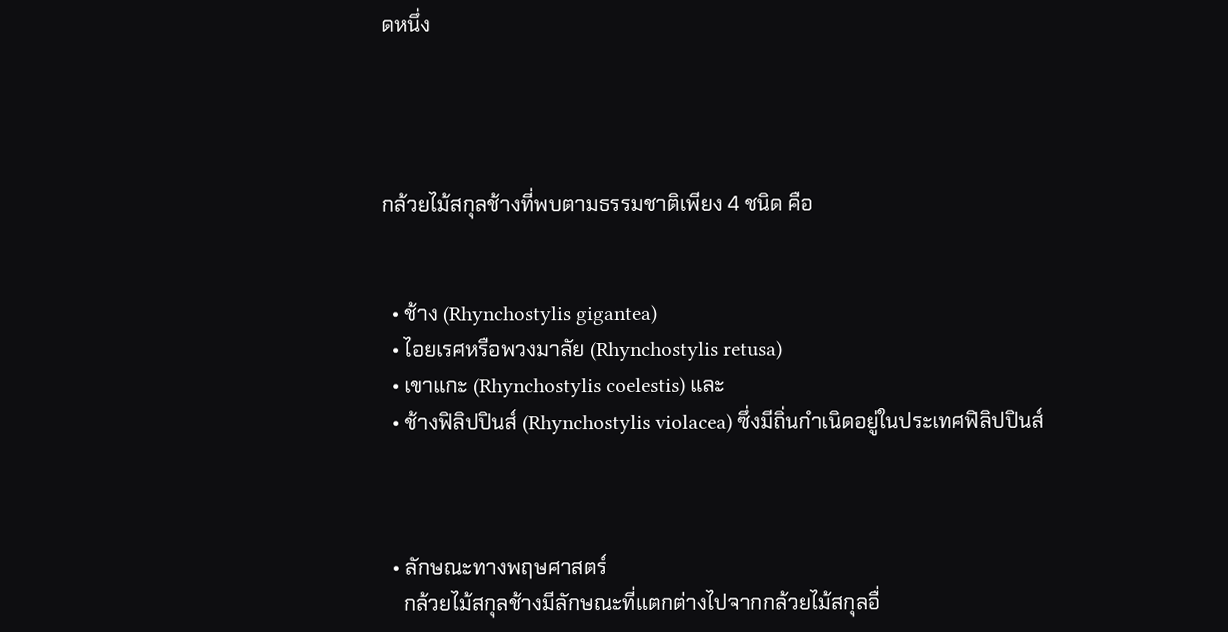ดหนึ่ง




กล้วยไม้สกุลช้างที่พบตามธรรมชาติเพียง 4 ชนิด คือ


  • ช้าง (Rhynchostylis gigantea)
  • ไอยเรศหรือพวงมาลัย (Rhynchostylis retusa)
  • เขาแกะ (Rhynchostylis coelestis) และ
  • ช้างฟิลิปปินส์ (Rhynchostylis violacea) ซึ่งมีถิ่นกำเนิดอยู่ในประเทศฟิลิปปินส์



  • ลักษณะทางพฤษศาสตร์
    กล้วยไม้สกุลช้างมีลักษณะที่แตกต่างไปจากกล้วยไม้สกุลอื่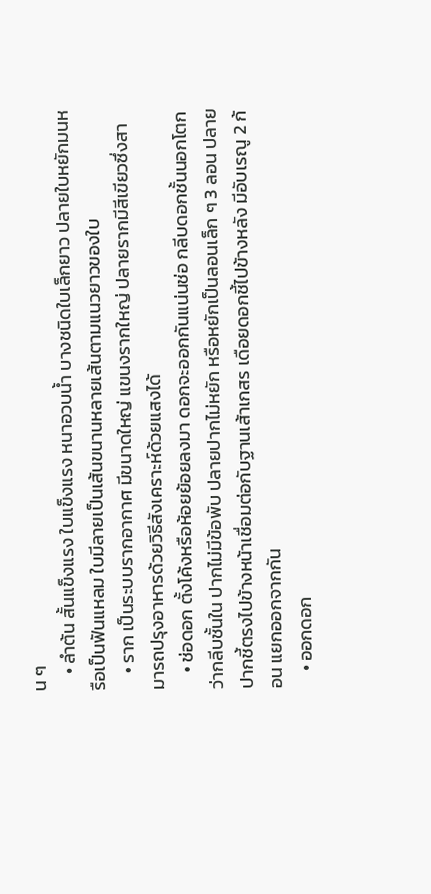น ๆ
    • ลำต้น สั้นแข็งแรง ใบแข็งแรง หนาอวบน้ำ บางชนิดใบเล็กยาว ปลายใบหยักมนหรือเป็นฟันแหลม ใบมีลายเป็นเส้นขนานหลายเส้นตามแนวยาวของใบ
    • ราก เป็นระบบรากอากาศ มีขนาดใหญ่ แขนงรากใหญ่ ปลายรากมีสีเขียวซึ่งสามารถปรุงอาหารด้วยวิธีสังเคราะห์ด้วยแสงได้
    • ช่อดอก ตั้งโค้งหรือห้อยย้อยลงมา ดอกจะออกกันแน่นช่อ กลีบดอกชั้นนอกโตกว่ากลีบชั้นใน ปากไม่มีข้อพับ ปลายปากไม่หยัก หรือหยักเป็นลอนเล็ก ๆ 3 ลอน ปลายปากชี้ตรงไปข้างหน้าเชื่อมต่อกับฐานเส้าเกสร เดือยดอกชี้ไปข้างหลัง มีอับเรณู 2 ก้อน แยกออกจากกัน
    • ออกดอก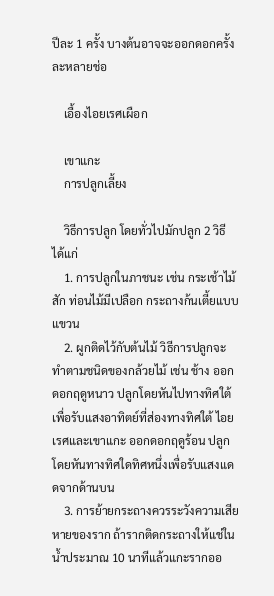ปีละ 1 ครั้ง บางต้นอาจจะออกดอกครั้งละหลายช่อ

    เอื้องไอยเรศเผือก

    เขาแกะ
    การปลูกเลี้ยง

    วิธีการปลูก โดยทั่วไปมักปลูก 2 วิธี ได้แก่
    1. การปลูกในภาชนะ เช่น กระเช้าไม้สัก ท่อนไม้มีเปลือก กระถางก้นเตี้ยแบบแขวน
    2. ผูกติดไว้กับต้นไม้ วิธีการปลูกจะทำตามชนิดของกล้วยไม้ เช่น ช้าง ออกดอกฤดูหนาว ปลูกโดยหันไปทางทิศใต้ เพื่อรับแสงอาทิตย์ที่ส่องทางทิศใต้ ไอยเรศและเขาแกะ ออกดอกฤดูร้อน ปลูกโดยหันทางทิศใดทิศหนึ่งเพื่อรับแสงแดดจากด้านบน
    3. การย้ายกระถางควรระวังความเสียหายของราก ถ้ารากติดกระถางให้แช่ในน้ำประมาณ 10 นาทีแล้วแกะรากออ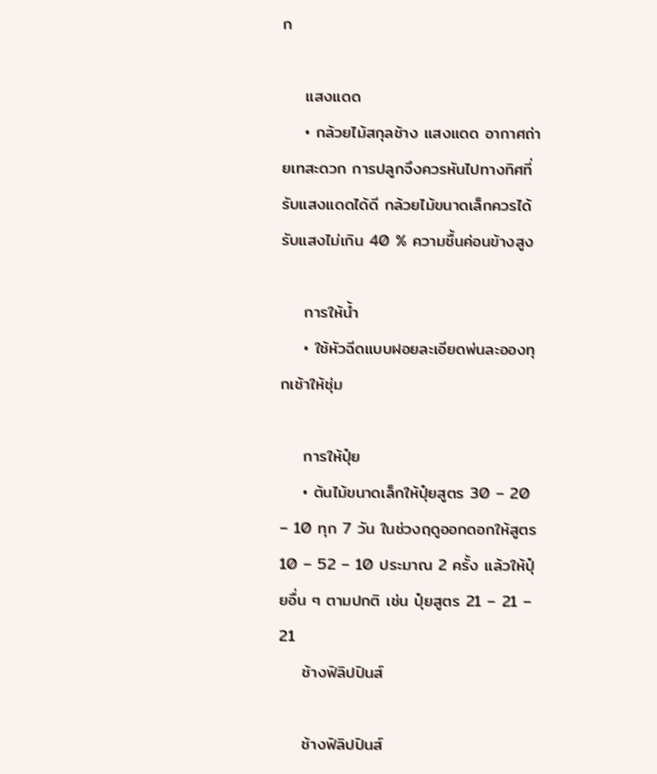ก

    แสงแดด
    • กล้วยไม้สกุลช้าง แสงแดด อากาศถ่ายเทสะดวก การปลูกจึงควรหันไปทางทิศที่รับแสงแดดได้ดี กล้วยไม้ขนาดเล็กควรได้รับแสงไม่เกิน 40 % ความชื้นค่อนข้างสูง

    การให้น้ำ
    • ใช้หัวฉีดแบบฝอยละเอียดพ่นละอองทุกเช้าให้ชุ่ม

    การให้ปุ๋ย
    • ต้นไม้ขนาดเล็กให้ปุ๋ยสูตร 30 – 20 – 10 ทุก 7 วัน ในช่วงฤดูออกดอกให้สูตร 10 – 52 – 10 ประมาณ 2 ครั้ง แล้วให้ปุ๋ยอื่น ๆ ตามปกติ เช่น ปุ๋ยสูตร 21 – 21 – 21
    ช้างฟิลิปปินส์

    ช้างฟิลิปปินส์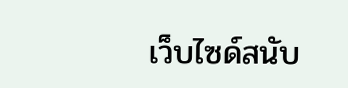เว็บไซด์สนับ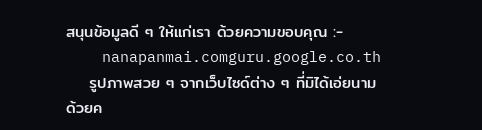สนุนข้อมูลดี ๆ ให้แก่เรา ด้วยความขอบคุณ :-
    nanapanmai.comguru.google.co.th
    รูปภาพสวย ๆ จากเว็บไซด์ต่าง ๆ ที่มิได้เอ่ยนาม ด้วยค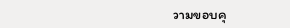วามขอบคุ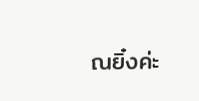ณยิ๋งค่ะ